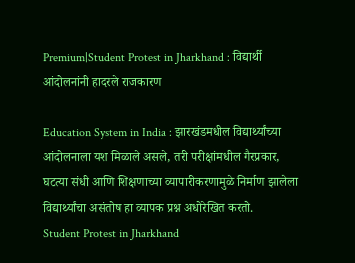Premium|Student Protest in Jharkhand : विद्यार्थी आंदोलनांनी हादरले राजकारण

Education System in India : झारखंडमधील विद्यार्थ्यांच्या आंदोलनाला यश मिळाले असले, तरी परीक्षांमधील गैरप्रकार, घटत्या संधी आणि शिक्षणाच्या व्यापारीकरणामुळे निर्माण झालेला विद्यार्थ्यांचा असंतोष हा व्यापक प्रश्न अधोरेखित करतो.
Student Protest in Jharkhand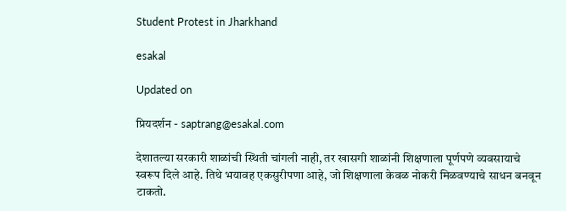Student Protest in Jharkhand

esakal

Updated on

प्रियदर्शन - saptrang@esakal.com

देशातल्या सरकारी शाळांची स्थिती चांगली नाही, तर खासगी शाळांनी शिक्षणाला पूर्णपणे व्यवसायाचे स्वरूप दिले आहे. तिथे भयावह एकसुरीपणा आहे, जो शिक्षणाला केवळ नोकरी मिळवण्याचे साधन बनवून टाकतो.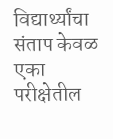विद्यार्थ्यांचा संताप केवळ एका परीक्षेतील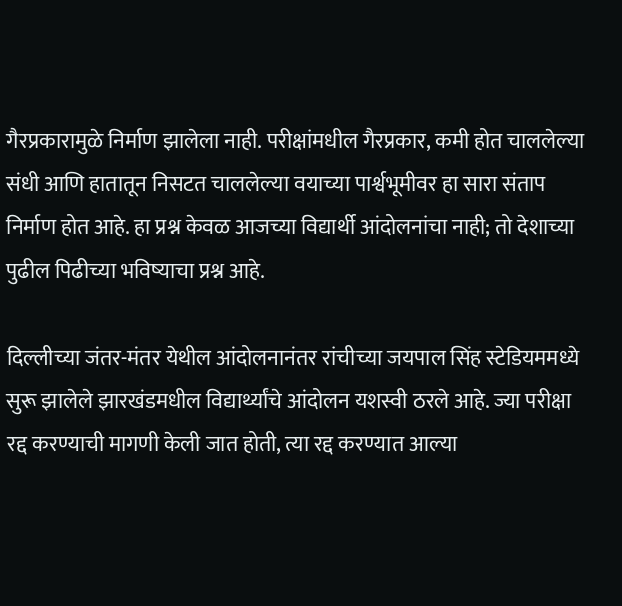गैरप्रकारामुळे निर्माण झालेला नाही. परीक्षांमधील गैरप्रकार, कमी होत चाललेल्या संधी आणि हातातून निसटत चाललेल्या वयाच्या पार्श्वभूमीवर हा सारा संताप निर्माण होत आहे. हा प्रश्न केवळ आजच्या विद्यार्थी आंदोलनांचा नाही; तो देशाच्या पुढील पिढीच्या भविष्याचा प्रश्न आहे.

दिल्लीच्या जंतर-मंतर येथील आंदोलनानंतर रांचीच्या जयपाल सिंह स्टेडियममध्ये सुरू झालेले झारखंडमधील विद्यार्थ्यांचे आंदोलन यशस्वी ठरले आहे. ज्या परीक्षा रद्द करण्याची मागणी केली जात होती, त्या रद्द करण्यात आल्या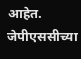आहेत. जेपीएससीच्या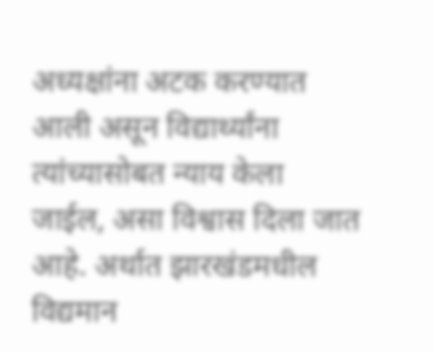अध्यक्षांना अटक करण्यात आली असून विद्यार्थ्यांना त्यांच्यासोबत न्याय केला जाईल, असा विश्वास दिला जात आहे. अर्थात झारखंडमधील विद्यमान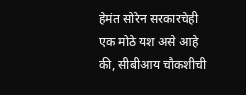हेमंत सोरेन सरकारचेही एक मोठे यश असे आहे की, सीबीआय चौकशीची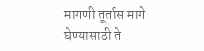मागणी तूर्तास मागे घेण्यासाठी ते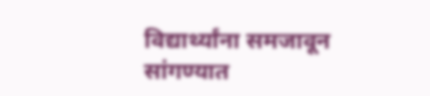विद्यार्थ्यांना समजावून सांगण्यात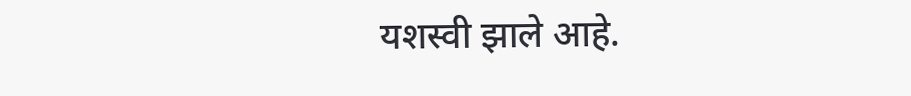यशस्वी झाले आहे.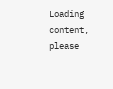Loading content, please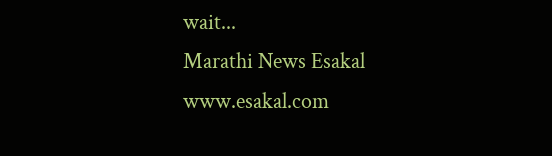wait...
Marathi News Esakal
www.esakal.com